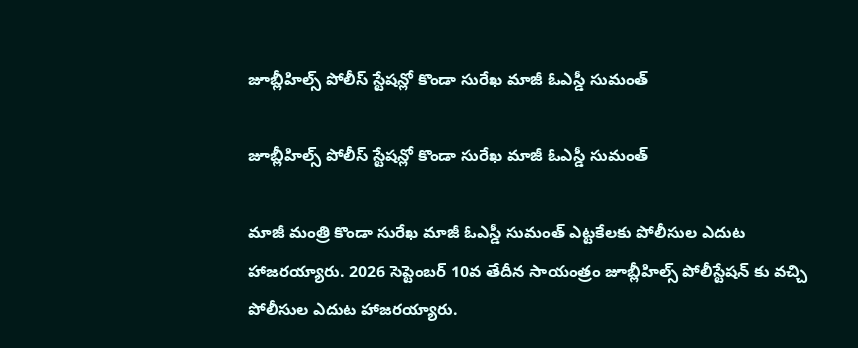జూబ్లీహిల్స్ పోలీస్ స్టేషన్లో కొండా సురేఖ మాజీ ఓఎస్డీ సుమంత్

జూబ్లీహిల్స్ పోలీస్ స్టేషన్లో కొండా సురేఖ మాజీ ఓఎస్డీ సుమంత్

మాజీ మంత్రి కొండా సురేఖ మాజీ ఓఎస్డీ సుమంత్ ఎట్టకేలకు పోలీసుల ఎదుట  హాజరయ్యారు. 2026 సెప్టెంబర్ 10వ తేదీన సాయంత్రం జూబ్లీహిల్స్ పోలీస్టేషన్ కు వచ్చి పోలీసుల ఎదుట హాజరయ్యారు.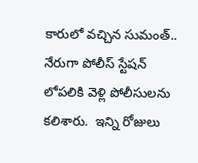కారులో వచ్చిన సుమంత్.. నేరుగా పోలీస్ స్టేషన్ లోపలికి వెళ్లి పోలీసులను కలిశారు.  ఇన్ని రోజులు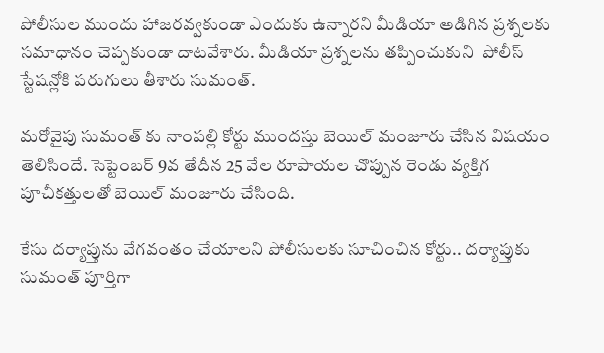పోలీసుల ముందు హాజరవ్వకుండా ఎందుకు ఉన్నారని మీడియా అడిగిన ప్రశ్నలకు  సమాధానం చెప్పకుండా దాటవేశారు. మీడియా ప్రశ్నలను తప్పించుకుని  పోలీస్ స్టేషన్లోకి పరుగులు తీశారు సుమంత్.

మరోవైపు సుమంత్ కు నాంపల్లి కోర్టు ముందస్తు బెయిల్ మంజూరు చేసిన విషయం తెలిసిందే. సెప్టెంబర్ 9వ తేదీన 25 వేల రూపాయల చొప్పున రెండు వ్యక్తిగ పూచీకత్తులతో బెయిల్ మంజూరు చేసింది.

కేసు దర్యాప్తును వేగవంతం చేయాలని పోలీసులకు సూచించిన కోర్టు.. దర్యాప్తుకు సుమంత్ పూర్తిగా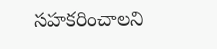సహకరించాలని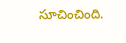సూచించింది.